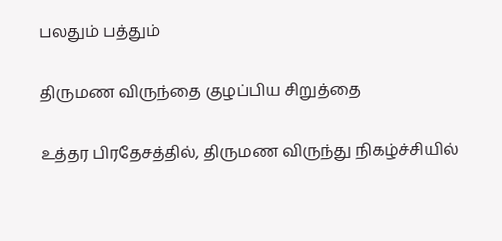பலதும் பத்தும்

திருமண விருந்தை குழப்பிய சிறுத்தை

உத்தர பிரதேசத்தில், திருமண விருந்து நிகழ்ச்சியில்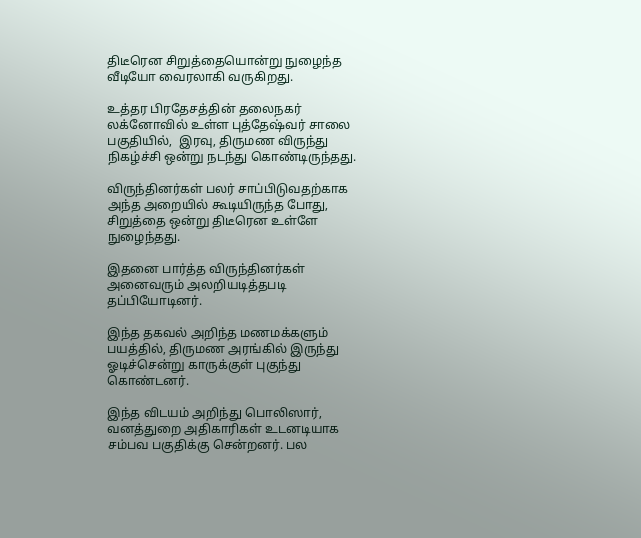திடீரென சிறுத்தையொன்று நுழைந்த வீடியோ வைரலாகி வருகிறது.

உத்தர பிரதேசத்தின் தலைநகர் லக்னோவில் உள்ள புத்தேஷ்வர் சாலை பகுதியில்,  இரவு, திருமண விருந்து நிகழ்ச்சி ஒன்று நடந்து கொண்டிருந்தது.

விருந்தினர்கள் பலர் சாப்பிடுவதற்காக அந்த அறையில் கூடியிருந்த போது, சிறுத்தை ஒன்று திடீரென உள்ளே நுழைந்தது.

இதனை பார்த்த விருந்தினர்கள் அனைவரும் அலறியடித்தபடி தப்பியோடினர்.

இந்த தகவல் அறிந்த மணமக்களும் பயத்தில், திருமண அரங்கில் இருந்து ஓடிச்சென்று காருக்குள் புகுந்து கொண்டனர்.

இந்த விடயம் அறிந்து பொலிஸார், வனத்துறை அதிகாரிகள் உடனடியாக சம்பவ பகுதிக்கு சென்றனர். பல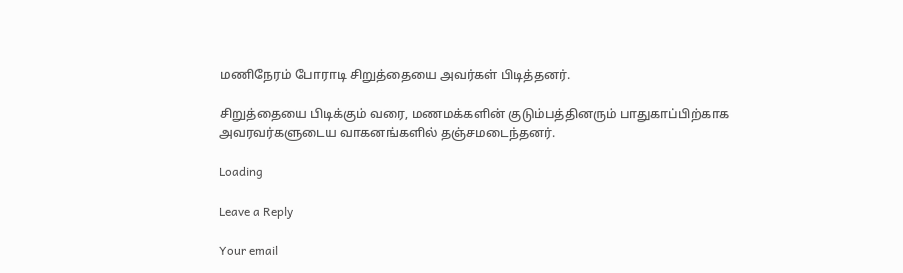மணிநேரம் போராடி சிறுத்தையை அவர்கள் பிடித்தனர்.

சிறுத்தையை பிடிக்கும் வரை, மணமக்களின் குடும்பத்தினரும் பாதுகாப்பிற்காக அவரவர்களுடைய வாகனங்களில் தஞ்சமடைந்தனர்.

Loading

Leave a Reply

Your email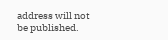address will not be published.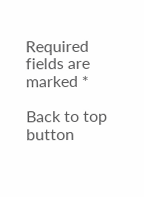Required fields are marked *

Back to top button